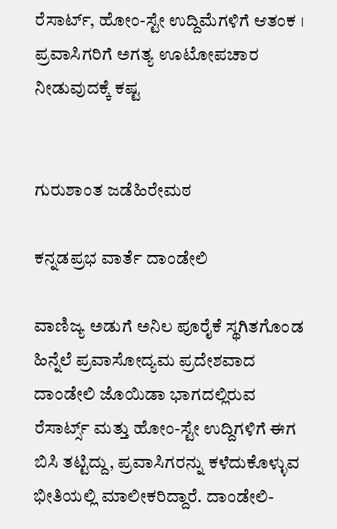ರೆಸಾರ್ಟ್, ಹೋಂ-ಸ್ಟೇ ಉದ್ದಿಮೆಗಳಿಗೆ ಆತಂಕ । ಪ್ರವಾಸಿಗರಿಗೆ ಅಗತ್ಯ ಊಟೋಪಚಾರ ನೀಡುವುದಕ್ಕೆ ಕಷ್ಟ


ಗುರುಶಾಂತ ಜಡೆಹಿರೇಮಠ

ಕನ್ನಡಪ್ರಭ ವಾರ್ತೆ ದಾಂಡೇಲಿ

ವಾಣಿಜ್ಯ ಅಡುಗೆ ಅನಿಲ ಪೂರೈಕೆ ಸ್ಥಗಿತಗೊಂಡ ಹಿನ್ನೆಲೆ ಪ್ರವಾಸೋದ್ಯಮ ಪ್ರದೇಶವಾದ ದಾಂಡೇಲಿ ಜೊಯಿಡಾ ಭಾಗದಲ್ಲಿರುವ ರೆಸಾರ್ಟ್ಸ್ ಮತ್ತು ಹೋಂ-ಸ್ಟೇ ಉದ್ದಿಗಳಿಗೆ ಈಗ ಬಿಸಿ ತಟ್ಟಿದ್ದು, ಪ್ರವಾಸಿಗರನ್ನು ಕಳೆದುಕೊಳ್ಳುವ ಭೀತಿಯಲ್ಲಿ ಮಾಲೀಕರಿದ್ದಾರೆ. ದಾಂಡೇಲಿ-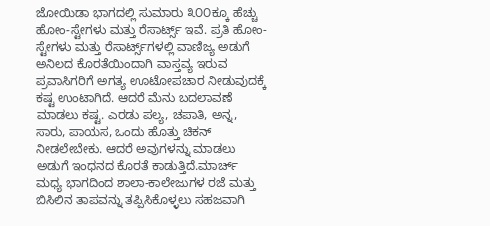ಜೋಯಿಡಾ ಭಾಗದಲ್ಲಿ ಸುಮಾರು ೩೦೦ಕ್ಕೂ ಹೆಚ್ಚು ಹೋಂ-ಸ್ಟೇಗಳು ಮತ್ತು ರೆಸಾರ್ಟ್ಸ್ ಇವೆ. ಪ್ರತಿ ಹೋಂ-ಸ್ಟೇಗಳು ಮತ್ತು ರೆಸಾರ್ಟ್ಸ್‌ಗಳಲ್ಲಿ ವಾಣಿಜ್ಯ ಅಡುಗೆ ಅನಿಲದ ಕೊರತೆಯಿಂದಾಗಿ ವಾಸ್ತವ್ಯ ಇರುವ ಪ್ರವಾಸಿಗರಿಗೆ ಅಗತ್ಯ ಊಟೋಪಚಾರ ನೀಡುವುದಕ್ಕೆ ಕಷ್ಟ ಉಂಟಾಗಿದೆ. ಆದರೆ ಮೆನು ಬದಲಾವಣೆ ಮಾಡಲು ಕಷ್ಟ. ಎರಡು ಪಲ್ಯ, ಚಪಾತಿ, ಅನ್ನ, ಸಾರು, ಪಾಯಸ, ಒಂದು ಹೊತ್ತು ಚಿಕನ್ ನೀಡಲೇಬೇಕು. ಆದರೆ ಅವುಗಳನ್ನು ಮಾಡಲು ಅಡುಗೆ ಇಂಧನದ ಕೊರತೆ ಕಾಡುತ್ತಿದೆ.ಮಾರ್ಚ್ ಮಧ್ಯ ಭಾಗದಿಂದ ಶಾಲಾ-ಕಾಲೇಜುಗಳ ರಜೆ ಮತ್ತು ಬಿಸಿಲಿನ ತಾಪವನ್ನು ತಪ್ಪಿಸಿಕೊಳ್ಳಲು ಸಹಜವಾಗಿ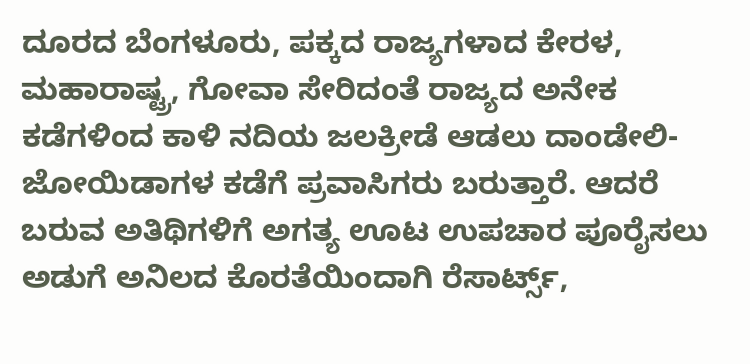ದೂರದ ಬೆಂಗಳೂರು, ಪಕ್ಕದ ರಾಜ್ಯಗಳಾದ ಕೇರಳ, ಮಹಾರಾಷ್ಟ್ರ, ಗೋವಾ ಸೇರಿದಂತೆ ರಾಜ್ಯದ ಅನೇಕ ಕಡೆಗಳಿಂದ ಕಾಳಿ ನದಿಯ ಜಲಕ್ರೀಡೆ ಆಡಲು ದಾಂಡೇಲಿ-ಜೋಯಿಡಾಗಳ ಕಡೆಗೆ ಪ್ರವಾಸಿಗರು ಬರುತ್ತಾರೆ. ಆದರೆ ಬರುವ ಅತಿಥಿಗಳಿಗೆ ಅಗತ್ಯ ಊಟ ಉಪಚಾರ ಪೂರೈಸಲು ಅಡುಗೆ ಅನಿಲದ ಕೊರತೆಯಿಂದಾಗಿ ರೆಸಾರ್ಟ್ಸ್,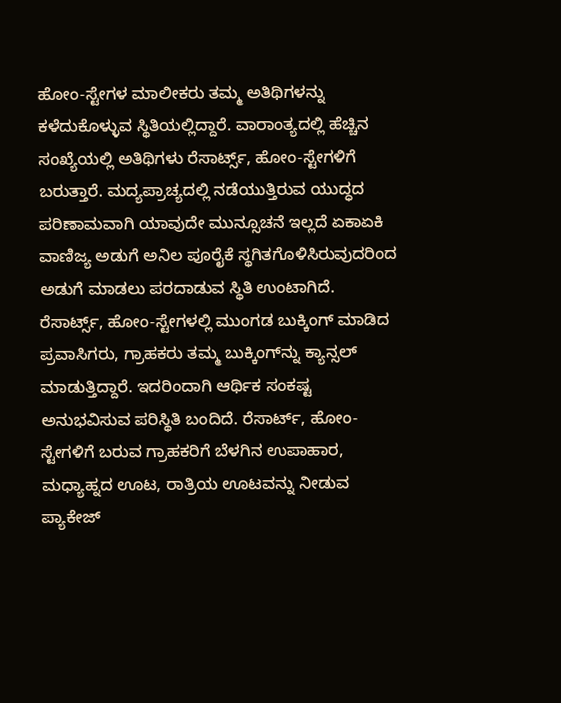ಹೋಂ-ಸ್ಟೇಗಳ ಮಾಲೀಕರು ತಮ್ಮ ಅತಿಥಿಗಳನ್ನು ಕಳೆದುಕೊಳ್ಳುವ ಸ್ಥಿತಿಯಲ್ಲಿದ್ದಾರೆ. ವಾರಾಂತ್ಯದಲ್ಲಿ ಹೆಚ್ಚಿನ ಸಂಖ್ಯೆಯಲ್ಲಿ ಅತಿಥಿಗಳು ರೆಸಾರ್ಟ್ಸ್, ಹೋಂ-ಸ್ಟೇಗಳಿಗೆ ಬರುತ್ತಾರೆ. ಮದ್ಯಪ್ರಾಚ್ಯದಲ್ಲಿ ನಡೆಯುತ್ತಿರುವ ಯುದ್ಧದ ಪರಿಣಾಮವಾಗಿ ಯಾವುದೇ ಮುನ್ಸೂಚನೆ ಇಲ್ಲದೆ ಏಕಾಏಕಿ ವಾಣಿಜ್ಯ ಅಡುಗೆ ಅನಿಲ ಪೂರೈಕೆ ಸ್ಥಗಿತಗೊಳಿಸಿರುವುದರಿಂದ ಅಡುಗೆ ಮಾಡಲು ಪರದಾಡುವ ಸ್ಥಿತಿ ಉಂಟಾಗಿದೆ. ರೆಸಾರ್ಟ್ಸ್, ಹೋಂ-ಸ್ಟೇಗಳಲ್ಲಿ ಮುಂಗಡ ಬುಕ್ಕಿಂಗ್ ಮಾಡಿದ ಪ್ರವಾಸಿಗರು, ಗ್ರಾಹಕರು ತಮ್ಮ ಬುಕ್ಕಿಂಗ್‌ನ್ನು ಕ್ಯಾನ್ಸಲ್ ಮಾಡುತ್ತಿದ್ದಾರೆ. ಇದರಿಂದಾಗಿ ಆರ್ಥಿಕ ಸಂಕಷ್ಟ ಅನುಭವಿಸುವ ಪರಿಸ್ಥಿತಿ ಬಂದಿದೆ. ರೆಸಾರ್ಟ್, ಹೋಂ-ಸ್ಟೇಗಳಿಗೆ ಬರುವ ಗ್ರಾಹಕರಿಗೆ ಬೆಳಗಿನ ಉಪಾಹಾರ, ಮಧ್ಯಾಹ್ನದ ಊಟ, ರಾತ್ರಿಯ ಊಟವನ್ನು ನೀಡುವ ಪ್ಯಾಕೇಜ್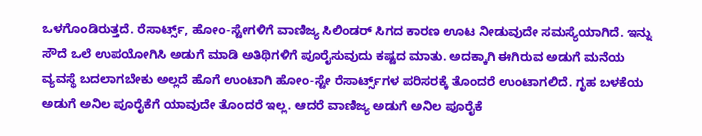ಒಳಗೊಂಡಿರುತ್ತದೆ. ರೆಸಾರ್ಟ್ಸ್, ಹೋಂ-ಸ್ಟೇಗಳಿಗೆ ವಾಣಿಜ್ಯ ಸಿಲಿಂಡರ್‌ ಸಿಗದ ಕಾರಣ ಊಟ ನೀಡುವುದೇ ಸಮಸ್ಯೆಯಾಗಿದೆ. ಇನ್ನು ಸೌದೆ ಒಲೆ ಉಪಯೋಗಿಸಿ ಅಡುಗೆ ಮಾಡಿ ಅತಿಥಿಗಳಿಗೆ ಪೂರೈಸುವುದು ಕಷ್ಟದ ಮಾತು. ಅದಕ್ಕಾಗಿ ಈಗಿರುವ ಅಡುಗೆ ಮನೆಯ ವ್ಯವಸ್ಥೆ ಬದಲಾಗಬೇಕು ಅಲ್ಲದೆ ಹೊಗೆ ಉಂಟಾಗಿ ಹೋಂ-ಸ್ಟೇ ರೆಸಾರ್ಟ್ಸ್‌ಗಳ ಪರಿಸರಕ್ಕೆ ತೊಂದರೆ ಉಂಟಾಗಲಿದೆ. ಗೃಹ ಬಳಕೆಯ ಅಡುಗೆ ಅನಿಲ ಪೂರೈಕೆಗೆ ಯಾವುದೇ ತೊಂದರೆ ಇಲ್ಲ. ಆದರೆ ವಾಣಿಜ್ಯ ಅಡುಗೆ ಅನಿಲ ಪೂರೈಕೆ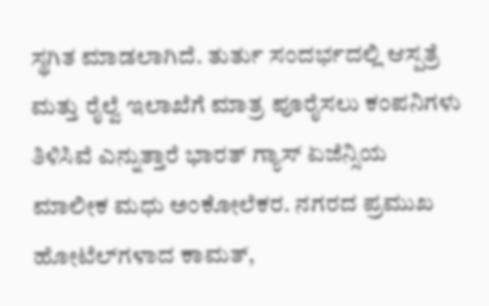ಸ್ಥಗಿತ ಮಾಡಲಾಗಿದೆ. ತುರ್ತು ಸಂದರ್ಭದಲ್ಲಿ ಆಸ್ಪತ್ರೆ ಮತ್ತು ರೈಲ್ವೆ ಇಲಾಖೆಗೆ ಮಾತ್ರ ಪೂರೈಸಲು ಕಂಪನಿಗಳು ತಿಳಿಸಿವೆ ಎನ್ನುತ್ತಾರೆ ಭಾರತ್ ಗ್ಯಾಸ್ ಏಜೆನ್ಸಿಯ ಮಾಲೀಕ ಮಧು ಅಂಕೋಲೆಕರ. ನಗರದ ಪ್ರಮುಖ ಹೋಟೆಲ್‌ಗಳಾದ ಕಾಮತ್,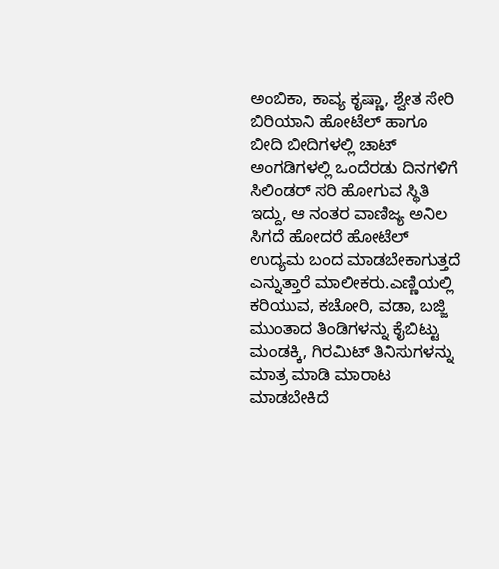ಅಂಬಿಕಾ, ಕಾವ್ಯ ಕೃಷ್ಣಾ, ಶ್ವೇತ ಸೇರಿ ಬಿರಿಯಾನಿ ಹೋಟೆಲ್ ಹಾಗೂ ಬೀದಿ ಬೀದಿಗಳಲ್ಲಿ ಚಾಟ್ ಅಂಗಡಿಗಳಲ್ಲಿ ಒಂದೆರಡು ದಿನಗಳಿಗೆ ಸಿಲಿಂಡರ್ ಸರಿ ಹೋಗುವ ಸ್ಥಿತಿ ಇದ್ದು, ಆ ನಂತರ ವಾಣಿಜ್ಯ ಅನಿಲ ಸಿಗದೆ ಹೋದರೆ ಹೋಟೆಲ್ ಉದ್ಯಮ ಬಂದ ಮಾಡಬೇಕಾಗುತ್ತದೆ ಎನ್ನುತ್ತಾರೆ ಮಾಲೀಕರು.ಎಣ್ಣಿಯಲ್ಲಿ ಕರಿಯುವ, ಕಚೋರಿ, ವಡಾ, ಬಜ್ಜಿ ಮುಂತಾದ ತಿಂಡಿಗಳನ್ನು ಕೈಬಿಟ್ಟು ಮಂಡಕ್ಕಿ, ಗಿರಮಿಟ್‌ ತಿನಿಸುಗಳನ್ನು ಮಾತ್ರ ಮಾಡಿ ಮಾರಾಟ ಮಾಡಬೇಕಿದೆ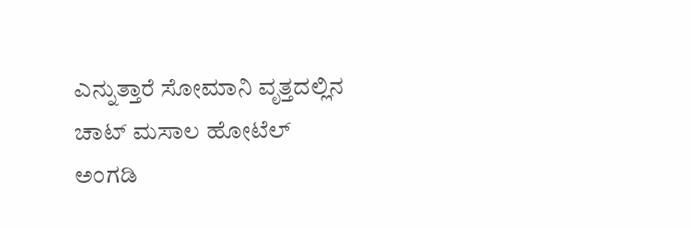ಎನ್ನುತ್ತಾರೆ ಸೋಮಾನಿ ವೃತ್ತದಲ್ಲಿನ ಚಾಟ್ ಮಸಾಲ ಹೋಟೆಲ್ ಅಂಗಡಿ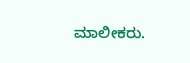ಮಾಲೀಕರು.